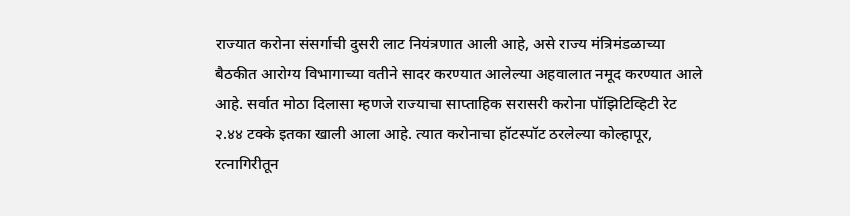राज्यात करोना संसर्गाची दुसरी लाट नियंत्रणात आली आहे, असे राज्य मंत्रिमंडळाच्या बैठकीत आरोग्य विभागाच्या वतीने सादर करण्यात आलेल्या अहवालात नमूद करण्यात आले आहे. सर्वात मोठा दिलासा म्हणजे राज्याचा साप्ताहिक सरासरी करोना पॉझिटिव्हिटी रेट २.४४ टक्के इतका खाली आला आहे. त्यात करोनाचा हॉटस्पॉट ठरलेल्या कोल्हापूर, रत्नागिरीतून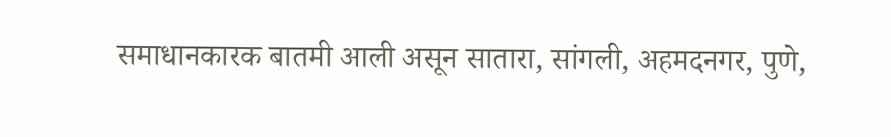समाधानकारक बातमी आली असून सातारा, सांगली, अहमदनगर, पुणे,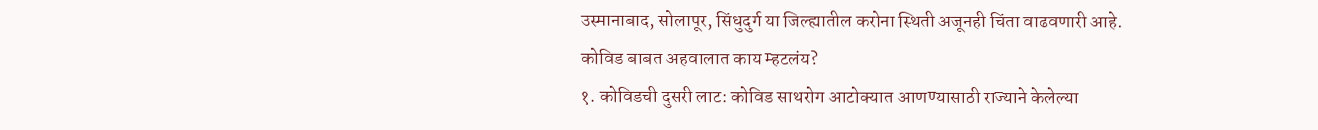उस्मानाबाद, सोलापूर, सिंधुदुर्ग या जिल्ह्यातील करोना स्थिती अजूनही चिंता वाढवणारी आहे.
कोविड बाबत अहवालात काय म्हटलंय?
१. कोविडची दुसरी लाट: कोविड साथरोग आटोक्यात आणण्यासाठी राज्याने केलेल्या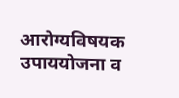आरोग्यविषयक उपाययोजना व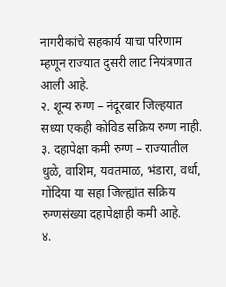नागरीकांचे सहकार्य याचा परिणाम म्हणून राज्यात दुसरी लाट नियंत्रणात आली आहे.
२. शून्य रुग्ण – नंदूरबार जिल्हयात सध्या एकही कोविड सक्रिय रुग्ण नाही.
३. दहापेक्षा कमी रुग्ण – राज्यातील धुळे, वाशिम, यवतमाळ, भंडारा, वर्धा, गोंदिया या सहा जिल्ह्यांत सक्रिय रुग्णसंख्या दहापेक्षाही कमी आहे.
४.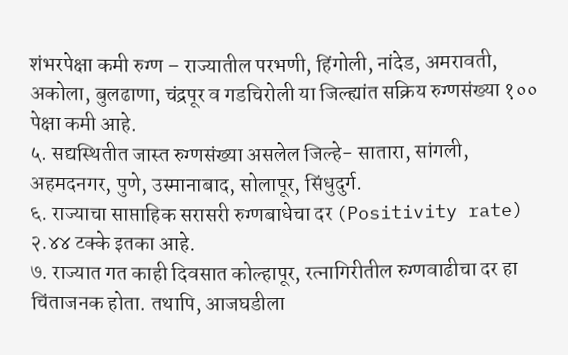शंभरपेक्षा कमी रुग्ण – राज्यातील परभणी, हिंगोली, नांदेड, अमरावती, अकोला, बुलढाणा, चंद्रपूर व गडचिरोली या जिल्ह्यांत सक्रिय रुग्णसंख्या १०० पेक्षा कमी आहे.
५. सद्यस्थितीत जास्त रुग्णसंख्या असलेल जिल्हे- सातारा, सांगली, अहमदनगर, पुणे, उस्मानाबाद, सोलापूर, सिंधुदुर्ग.
६. राज्याचा साप्ताहिक सरासरी रुग्णबाधेचा दर (Positivity rate) २.४४ टक्के इतका आहे.
७. राज्यात गत काही दिवसात कोल्हापूर, रत्नागिरीतील रुग्णवाढीचा दर हा चिंताजनक होता. तथापि, आजघडीला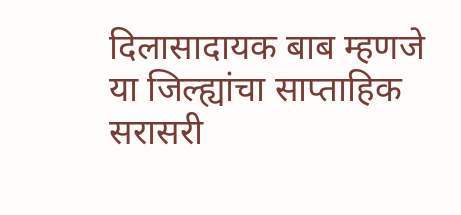दिलासादायक बाब म्हणजे या जिल्ह्यांचा साप्ताहिक सरासरी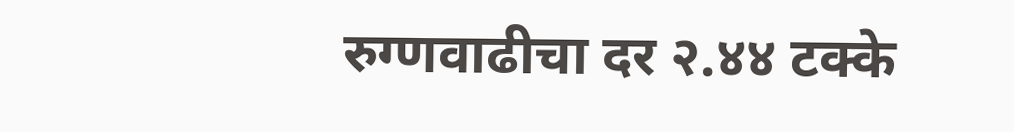रुग्णवाढीचा दर २.४४ टक्के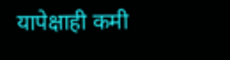यापेक्षाही कमी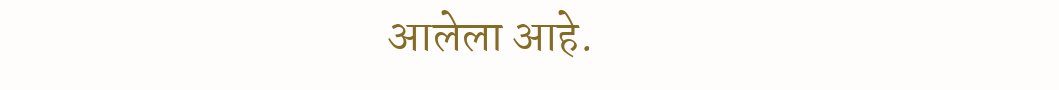आलेला आहे.